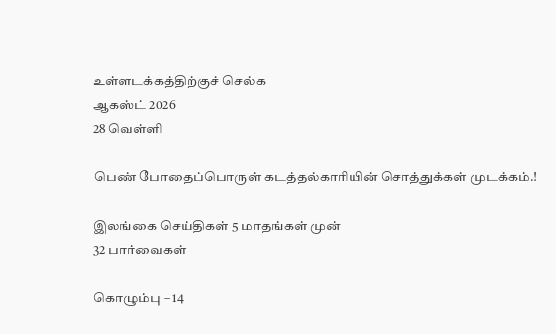உள்ளடக்கத்திற்குச் செல்க
ஆகஸ்ட் 2026
28 வெள்ளி

பெண் போதைப்பொருள் கடத்தல்காரியின் சொத்துக்கள் முடக்கம்.!

இலங்கை செய்திகள் 5 மாதங்கள் முன்
32 பார்வைகள்

கொழும்பு – 14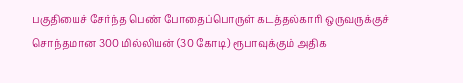பகுதியைச் சேர்ந்த பெண் போதைப்பொருள் கடத்தல்காரி ஒருவருக்குச் சொந்தமான 300 மில்லியன் (30 கோடி) ரூபாவுக்கும் அதிக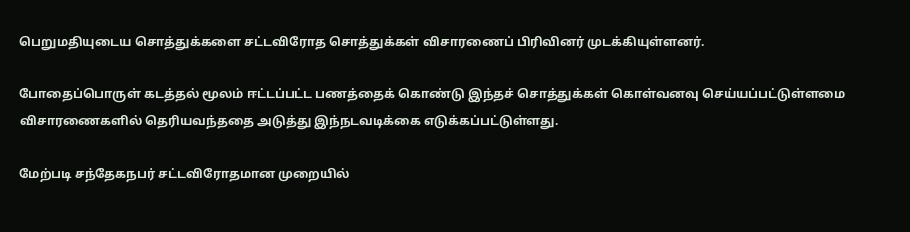பெறுமதியுடைய சொத்துக்களை சட்டவிரோத சொத்துக்கள் விசாரணைப் பிரிவினர் முடக்கியுள்ளனர்.

போதைப்பொருள் கடத்தல் மூலம் ஈட்டப்பட்ட பணத்தைக் கொண்டு இந்தச் சொத்துக்கள் கொள்வனவு செய்யப்பட்டுள்ளமை விசாரணைகளில் தெரியவந்ததை அடுத்து இந்நடவடிக்கை எடுக்கப்பட்டுள்ளது.

மேற்படி சந்தேகநபர் சட்டவிரோதமான முறையில்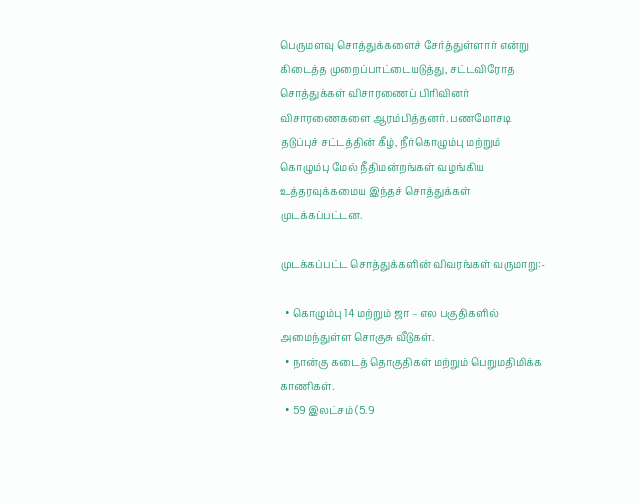பெருமளவு சொத்துக்களைச் சேர்த்துள்ளார் என்று கிடைத்த முறைப்பாட்டையடுத்து, சட்டவிரோத சொத்துக்கள் விசாரணைப் பிரிவினர் விசாரணைகளை ஆரம்பித்தனர். பணமோசடி தடுப்புச் சட்டத்தின் கீழ், நீர்கொழும்பு மற்றும் கொழும்பு மேல் நீதிமன்றங்கள் வழங்கிய உத்தரவுக்கமைய இந்தச் சொத்துக்கள் முடக்கப்பட்டன.

முடக்கப்பட்ட சொத்துக்களின் விவரங்கள் வருமாறு:-

  • கொழும்பு 14 மற்றும் ஜா – எல பகுதிகளில் அமைந்துள்ள சொகுசு வீடுகள்.
  • நான்கு கடைத் தொகுதிகள் மற்றும் பெறுமதிமிக்க காணிகள்.
  • 59 இலட்சம் (5.9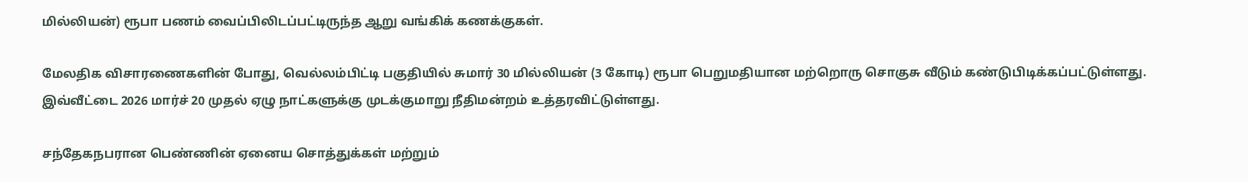மில்லியன்) ரூபா பணம் வைப்பிலிடப்பட்டிருந்த ஆறு வங்கிக் கணக்குகள்.

மேலதிக விசாரணைகளின் போது, வெல்லம்பிட்டி பகுதியில் சுமார் 30 மில்லியன் (3 கோடி) ரூபா பெறுமதியான மற்றொரு சொகுசு வீடும் கண்டுபிடிக்கப்பட்டுள்ளது. இவ்வீட்டை 2026 மார்ச் 20 முதல் ஏழு நாட்களுக்கு முடக்குமாறு நீதிமன்றம் உத்தரவிட்டுள்ளது.

சந்தேகநபரான பெண்ணின் ஏனைய சொத்துக்கள் மற்றும்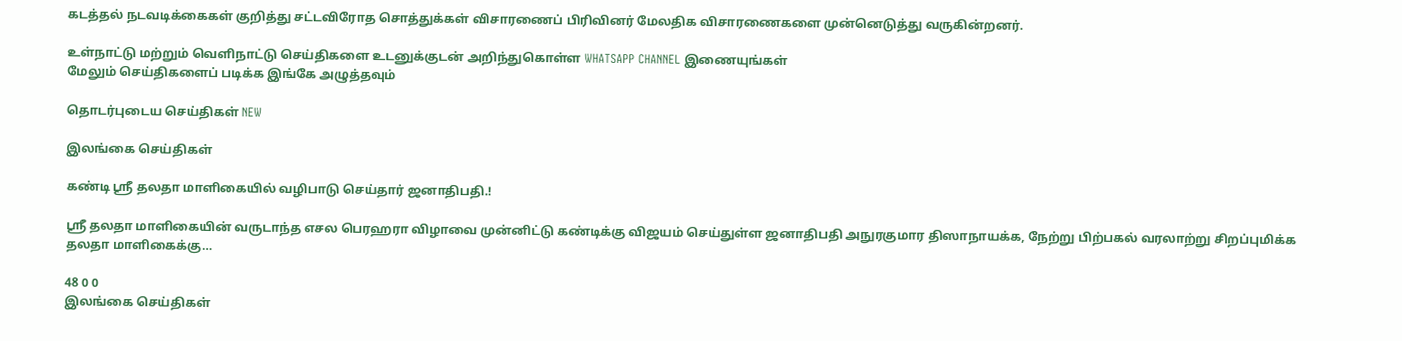கடத்தல் நடவடிக்கைகள் குறித்து சட்டவிரோத சொத்துக்கள் விசாரணைப் பிரிவினர் மேலதிக விசாரணைகளை முன்னெடுத்து வருகின்றனர்.

உள்நாட்டு மற்றும் வெளிநாட்டு செய்திகளை உடனுக்குடன் அறிந்துகொள்ள WHATSAPP CHANNEL இணையுங்கள்
மேலும் செய்திகளைப் படிக்க இங்கே அழுத்தவும்

தொடர்புடைய செய்திகள் NEW

இலங்கை செய்திகள்

கண்டி ஸ்ரீ தலதா மாளிகையில் வழிபாடு செய்தார் ஜனாதிபதி.!

ஸ்ரீ தலதா மாளிகையின் வருடாந்த எசல பெரஹரா விழாவை முன்னிட்டு கண்டிக்கு விஜயம் செய்துள்ள ஜனாதிபதி அநுரகுமார திஸாநாயக்க, நேற்று பிற்பகல் வரலாற்று சிறப்புமிக்க தலதா மாளிகைக்கு…

48 0 0
இலங்கை செய்திகள்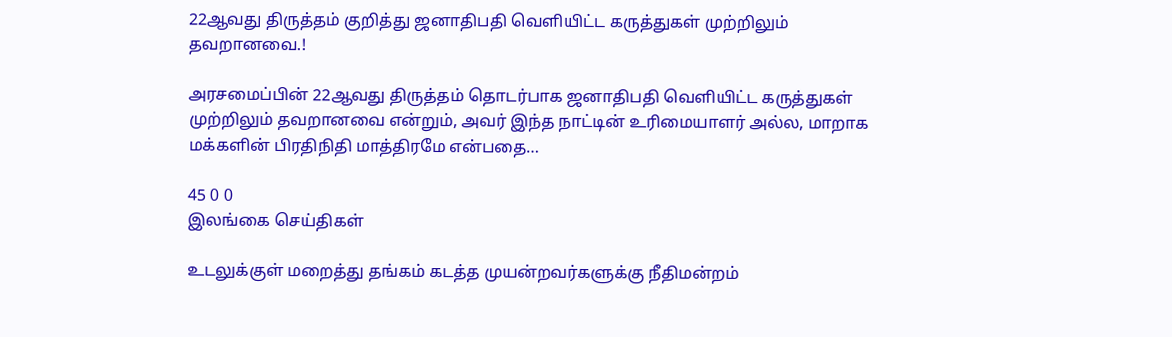22ஆவது திருத்தம் குறித்து ஜனாதிபதி வெளியிட்ட கருத்துகள் முற்றிலும் தவறானவை.!

அரசமைப்பின் 22ஆவது திருத்தம் தொடர்பாக ஜனாதிபதி வெளியிட்ட கருத்துகள் முற்றிலும் தவறானவை என்றும், அவர் இந்த நாட்டின் உரிமையாளர் அல்ல, மாறாக மக்களின் பிரதிநிதி மாத்திரமே என்பதை…

45 0 0
இலங்கை செய்திகள்

உடலுக்குள் மறைத்து தங்கம் கடத்த முயன்றவர்களுக்கு நீதிமன்றம்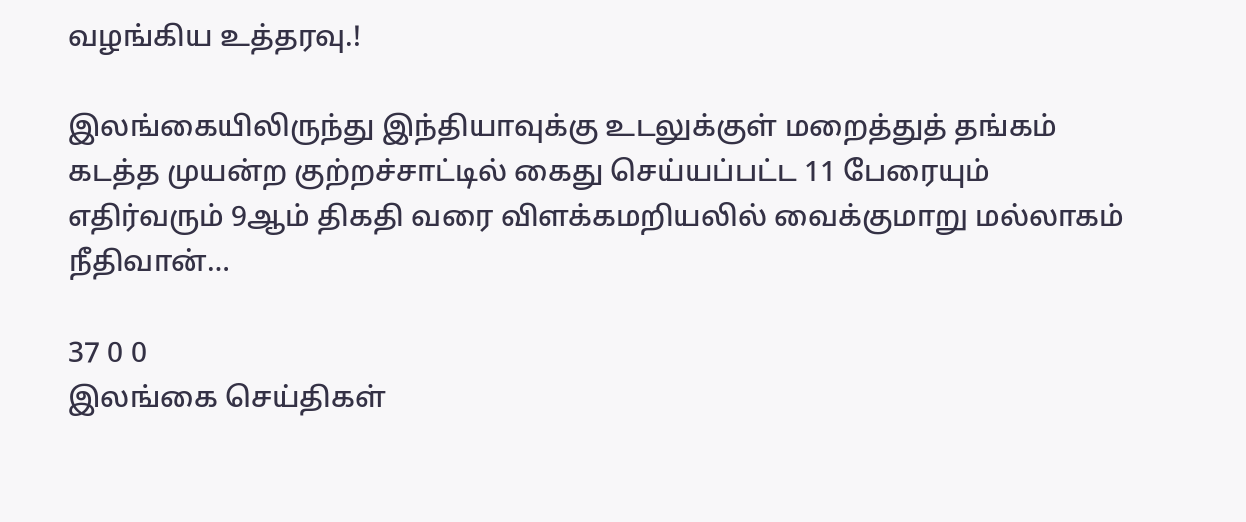வழங்கிய உத்தரவு.!

இலங்கையிலிருந்து இந்தியாவுக்கு உடலுக்குள் மறைத்துத் தங்கம் கடத்த முயன்ற குற்றச்சாட்டில் கைது செய்யப்பட்ட 11 பேரையும் எதிர்வரும் 9ஆம் திகதி வரை விளக்கமறியலில் வைக்குமாறு மல்லாகம் நீதிவான்…

37 0 0
இலங்கை செய்திகள்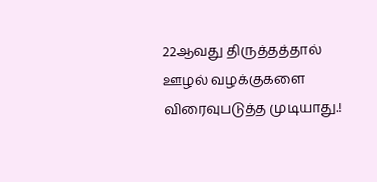22ஆவது திருத்தத்தால் ஊழல் வழக்குகளை விரைவுபடுத்த முடியாது.!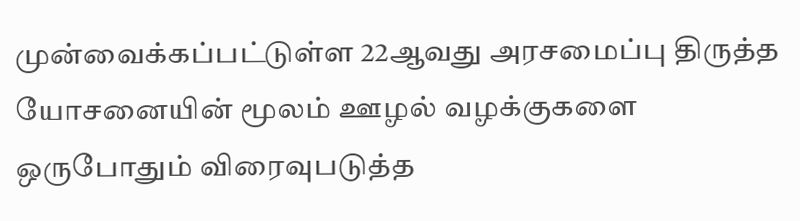முன்வைக்கப்பட்டுள்ள 22ஆவது அரசமைப்பு திருத்த யோசனையின் மூலம் ஊழல் வழக்குகளை ஒருபோதும் விரைவுபடுத்த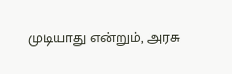முடியாது என்றும், அரசு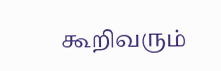கூறிவரும்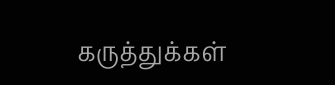கருத்துக்கள்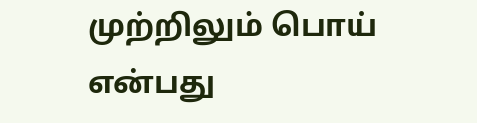முற்றிலும் பொய் என்பது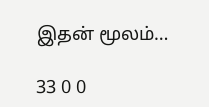இதன் மூலம்…

33 0 0